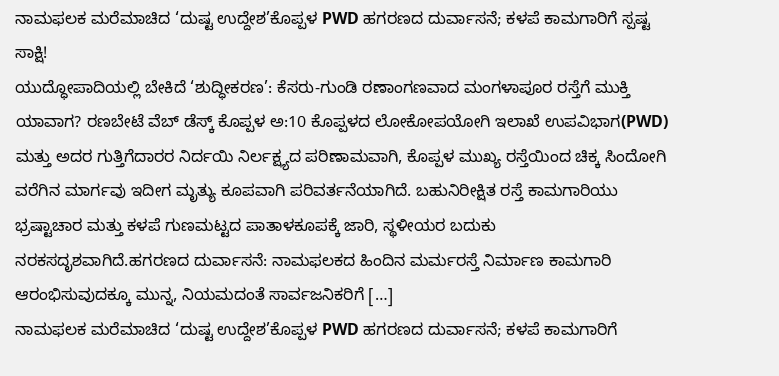ನಾಮಫಲಕ ಮರೆಮಾಚಿದ ‘ದುಷ್ಟ ಉದ್ದೇಶ’ಕೊಪ್ಪಳ PWD ಹಗರಣದ ದುರ್ವಾಸನೆ; ಕಳಪೆ ಕಾಮಗಾರಿಗೆ ಸ್ಪಷ್ಟ ಸಾಕ್ಷಿ!
ಯುದ್ಧೋಪಾದಿಯಲ್ಲಿ ಬೇಕಿದೆ ‘ಶುದ್ಧೀಕರಣ’: ಕೆಸರು-ಗುಂಡಿ ರಣಾಂಗಣವಾದ ಮಂಗಳಾಪೂರ ರಸ್ತೆಗೆ ಮುಕ್ತಿ ಯಾವಾಗ? ರಣಬೇಟೆ ವೆಬ್ ಡೆಸ್ಕ್ ಕೊಪ್ಪಳ ಅ:10 ಕೊಪ್ಪಳದ ಲೋಕೋಪಯೋಗಿ ಇಲಾಖೆ ಉಪವಿಭಾಗ(PWD) ಮತ್ತು ಅದರ ಗುತ್ತಿಗೆದಾರರ ನಿರ್ದಯಿ ನಿರ್ಲಕ್ಷ್ಯದ ಪರಿಣಾಮವಾಗಿ, ಕೊಪ್ಪಳ ಮುಖ್ಯ ರಸ್ತೆಯಿಂದ ಚಿಕ್ಕ ಸಿಂದೋಗಿ ವರೆಗಿನ ಮಾರ್ಗವು ಇದೀಗ ಮೃತ್ಯು ಕೂಪವಾಗಿ ಪರಿವರ್ತನೆಯಾಗಿದೆ. ಬಹುನಿರೀಕ್ಷಿತ ರಸ್ತೆ ಕಾಮಗಾರಿಯು ಭ್ರಷ್ಟಾಚಾರ ಮತ್ತು ಕಳಪೆ ಗುಣಮಟ್ಟದ ಪಾತಾಳಕೂಪಕ್ಕೆ ಜಾರಿ, ಸ್ಥಳೀಯರ ಬದುಕು ನರಕಸದೃಶವಾಗಿದೆ.ಹಗರಣದ ದುರ್ವಾಸನೆ: ನಾಮಫಲಕದ ಹಿಂದಿನ ಮರ್ಮರಸ್ತೆ ನಿರ್ಮಾಣ ಕಾಮಗಾರಿ ಆರಂಭಿಸುವುದಕ್ಕೂ ಮುನ್ನ, ನಿಯಮದಂತೆ ಸಾರ್ವಜನಿಕರಿಗೆ […]
ನಾಮಫಲಕ ಮರೆಮಾಚಿದ ‘ದುಷ್ಟ ಉದ್ದೇಶ’ಕೊಪ್ಪಳ PWD ಹಗರಣದ ದುರ್ವಾಸನೆ; ಕಳಪೆ ಕಾಮಗಾರಿಗೆ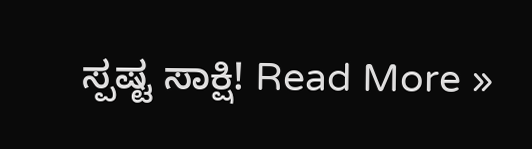ಸ್ಪಷ್ಟ ಸಾಕ್ಷಿ! Read More »